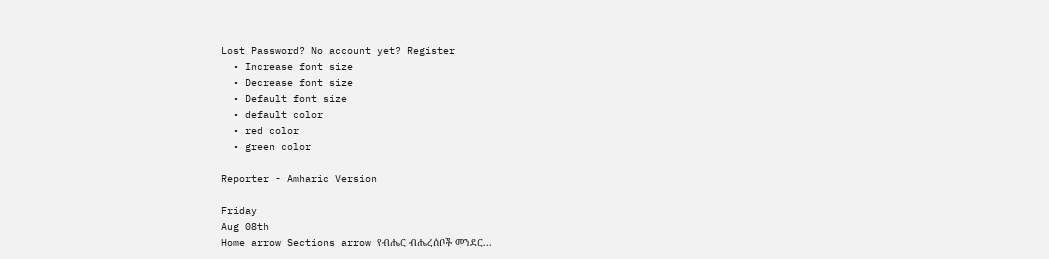Lost Password? No account yet? Register
  • Increase font size
  • Decrease font size
  • Default font size
  • default color
  • red color
  • green color

Reporter - Amharic Version

Friday
Aug 08th
Home arrow Sections arrow የብሔር ብሔረሰቦች መንደር...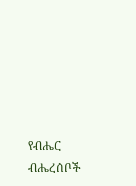የብሔር ብሔረሰቦች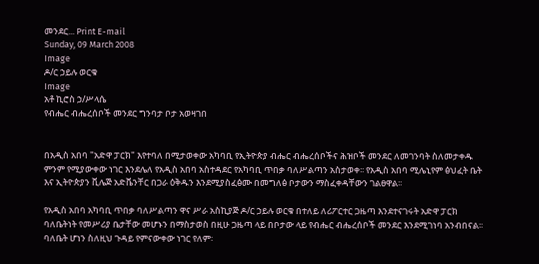መንደር... Print E-mail
Sunday, 09 March 2008
Image
ዶ/ር ኃይሉ ወርቁ
Image
አቶ ኪሮስ ኃ/ሥላሴ
የብሔር ብሔረሰቦች መንደር ግንባታ ቦታ አወዛገበ


በአዲስ አበባ "አድዋ ፓርክ" እየተባለ በሚታወቀው አካባቢ የኢትዮጵያ ብሔር ብሔረሰቦችና ሕዝቦች መንደር ለመገንባት ስለመታቀዱ ምንም የሚያውቀው ነገር እንደሌለ የአዲስ አበባ አስተዳደር የአካባቢ ጥበቃ ባለሥልጣን አስታወቀ፡፡ የአዲስ አበባ ሚሌኒየም ፅህፈት ቤት እና ኢትዮጵያን ቪሌጅ አድቬንቸር በጋራ ዕቅዱን እንደሚያስፈፅሙ በመግለፅ ቦታውን ማስፈቀዳቸውን ገልፀዋል፡፡

የአዲስ አበባ አካባቢ ጥበቃ ባለሥልጣን ዋና ሥራ አስኪያጅ ዶ/ር ኃይሉ ወርቁ በተለይ ለሪፖርተር ጋዜጣ እንደተናገሩት አድዋ ፓርክ ባለቤትነት የመሥሪያ ቤታቸው መሆኑን በማስታወስ በዚሁ ጋዜጣ ላይ በቦታው ላይ የብሔር ብሔረሰቦች መንደር እንደሚገነባ አንብበናል፡፡ ባለቤት ሆነን ስለዚህ ጉዳይ የምናውቀው ነገር የለም፡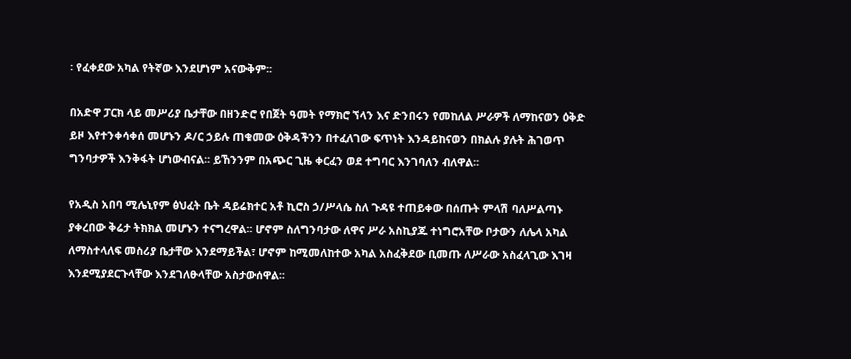፡ የፈቀደው አካል የትኛው እንደሆነም አናውቅም፡፡

በአድዋ ፓርክ ላይ መሥሪያ ቤታቸው በዘንድሮ የበጀት ዓመት የማክሮ ኘላን እና ድንበሩን የመከለል ሥራዎች ለማከናወን ዕቅድ ይዞ እየተንቀሳቀሰ መሆኑን ዶ/ር ኃይሉ ጠቁመው ዕቅዳችንን በተፈለገው ፍጥነት እንዳይከናወን በክልሉ ያሉት ሕገወጥ ግንባታዎች እንቅፋት ሆነውብናል፡፡ ይኸንንም በአጭር ጊዜ ቀርፈን ወደ ተግባር እንገባለን ብለዋል፡፡

የአዲስ አበባ ሚሌኒየም ፅህፈት ቤት ዳይሬክተር አቶ ኪሮስ ኃ/ሥላሴ ስለ ጉዳዩ ተጠይቀው በሰጡት ምላሽ ባለሥልጣኑ ያቀረበው ቅሬታ ትክክል መሆኑን ተናግረዋል፡፡ ሆኖም ስለግንባታው ለዋና ሥራ አስኪያጁ ተነግሮአቸው ቦታውን ለሌላ አካል ለማስተላለፍ መስሪያ ቤታቸው እንደማይችል፣ ሆኖም ከሚመለከተው አካል አስፈቅደው ቢመጡ ለሥራው አስፈላጊው እገዛ እንደሚያደርጉላቸው እንደገለፁላቸው አስታውሰዋል፡፡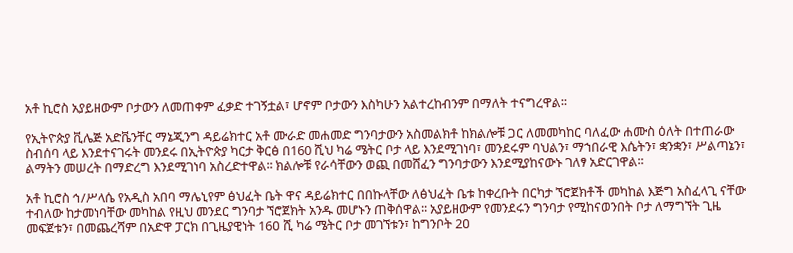አቶ ኪሮስ አያይዘውም ቦታውን ለመጠቀም ፈቃድ ተገኝቷል፣ ሆኖም ቦታውን እስካሁን አልተረከብንም በማለት ተናግረዋል፡፡

የኢትዮጵያ ቪሌጅ አድቬንቸር ማኔጂንግ ዳይሬክተር አቶ ሙራድ መሐመድ ግንባታውን አስመልክቶ ከክልሎቹ ጋር ለመመካከር ባለፈው ሐሙስ ዕለት በተጠራው ስብሰባ ላይ እንደተናገሩት መንደሩ በኢትዮጵያ ካርታ ቅርፅ በ160 ሺህ ካሬ ሜትር ቦታ ላይ እንደሚገነባ፣ መንደሩም ባህልን፣ ማኀበራዊ እሴትን፣ ቋንቋን፣ ሥልጣኔን፣ ልማትን መሠረት በማድረግ እንደሚገነባ አስረድተዋል፡፡ ክልሎቹ የራሳቸውን ወጪ በመሸፈን ግንባታውን እንደሚያከናውኑ ገለፃ አድርገዋል፡፡

አቶ ኪሮስ ኅ/ሥላሴ የአዲስ አበባ ማሌኒየም ፅህፈት ቤት ዋና ዳይሬክተር በበኩላቸው ለፅህፈት ቤቱ ከቀረቡት በርካታ ኘሮጀክቶች መካከል እጅግ አስፈላጊ ናቸው ተብለው ከታመነባቸው መካከል የዚህ መንደር ግንባታ ኘሮጀክት አንዱ መሆኑን ጠቅሰዋል፡፡ አያይዘውም የመንደሩን ግንባታ የሚከናወንበት ቦታ ለማግኘት ጊዜ መፍጀቱን፣ በመጨረሻም በአድዋ ፓርክ በጊዜያዊነት 16ዐ ሺ ካሬ ሜትር ቦታ መገኘቱን፣ ከግንቦት 2ዐ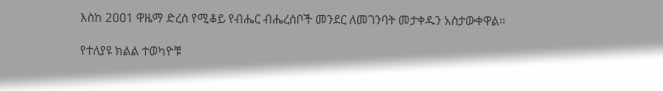እስከ 2ዐዐ1 ዋዜማ ድረስ የሚቆይ የብሔር ብሔረሰቦች መንደር ለመገንባት መታቀዱን አስታውቀዋል፡፡

የተለያዩ ክልል ተወካዮቹ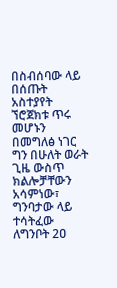በስብሰባው ላይ በሰጡት አስተያየት ኘሮጀክቱ ጥሩ መሆኑን በመግለፅ ነገር ግን በሁለት ወራት ጊዜ ውስጥ ክልሎቻቸውን አሳምነው፣ ግንባታው ላይ ተሳትፈው ለግንቦት 2ዐ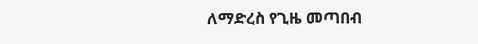ለማድረስ የጊዜ መጣበብ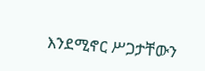እንደሚኖር ሥጋታቸውን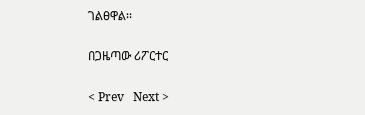ገልፀዋል፡፡

በጋዜጣው ሪፖርተር

< Prev   Next >